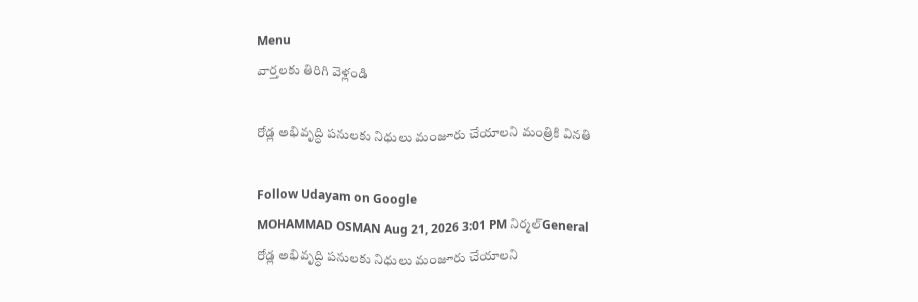Menu
వార్తలకు తిరిగి వెళ్లండి

రోడ్ల అభివృద్ధి పనులకు నిధులు మంజూరు చేయాలని మంత్రికి వినతి

Follow Udayam on Google
MOHAMMAD OSMAN Aug 21, 2026 3:01 PM నిర్మల్General
రోడ్ల అభివృద్ధి పనులకు నిధులు మంజూరు చేయాలని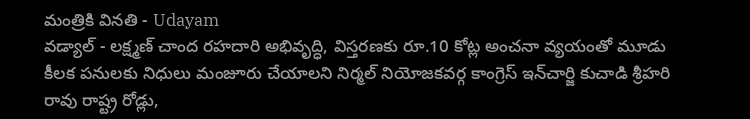మంత్రికి వినతి - Udayam
వడ్యాల్ - లక్ష్మణ్ చాంద రహదారి అభివృద్ధి, విస్తరణకు రూ.10 కోట్ల అంచనా వ్యయంతో మూడు కీలక పనులకు నిధులు మంజూరు చేయాలని నిర్మల్ నియోజకవర్గ కాంగ్రెస్ ఇన్‌చార్జి కుచాడి శ్రీహరి రావు రాష్ట్ర రోడ్లు,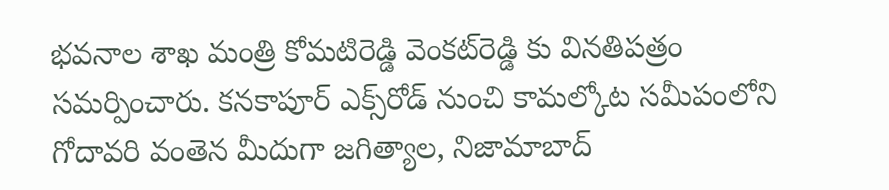భవనాల శాఖ మంత్రి కోమటిరెడ్డి వెంకట్‌రెడ్డి కు వినతిపత్రం సమర్పించారు. కనకాపూర్ ఎక్స్‌రోడ్ నుంచి కామల్కోట సమీపంలోని గోదావరి వంతెన మీదుగా జగిత్యాల, నిజామాబాద్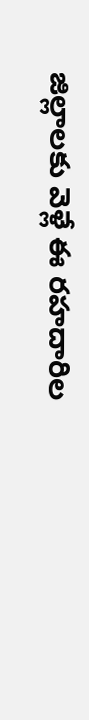జిల్లాలకు వెళ్లే ఈ రహదారిల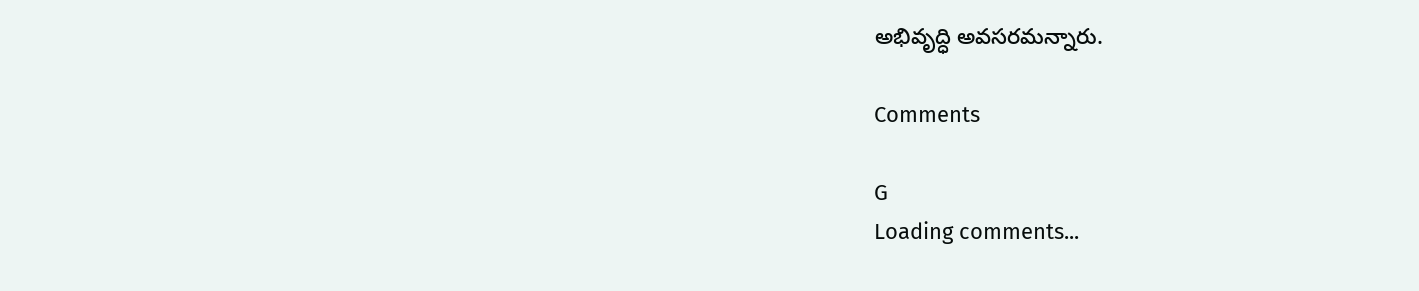అభివృద్ధి అవసరమన్నారు.

Comments

G
Loading comments...